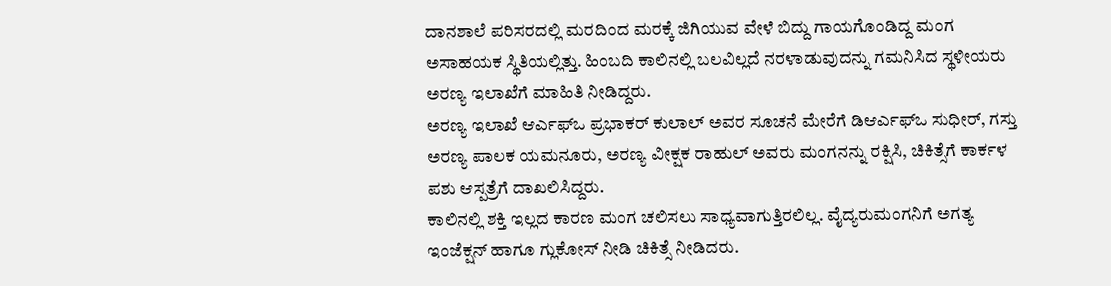ದಾನಶಾಲೆ ಪರಿಸರದಲ್ಲಿ ಮರದಿಂದ ಮರಕ್ಕೆ ಜಿಗಿಯುವ ವೇಳೆ ಬಿದ್ದು ಗಾಯಗೊಂಡಿದ್ದ ಮಂಗ ಅಸಾಹಯಕ ಸ್ಥಿತಿಯಲ್ಲಿತ್ತು. ಹಿಂಬದಿ ಕಾಲಿನಲ್ಲಿ ಬಲವಿಲ್ಲದೆ ನರಳಾಡುವುದನ್ನು ಗಮನಿಸಿದ ಸ್ಥಳೀಯರು ಅರಣ್ಯ ಇಲಾಖೆಗೆ ಮಾಹಿತಿ ನೀಡಿದ್ದರು.
ಅರಣ್ಯ ಇಲಾಖೆ ಆರ್ಎಫ್ಒ ಪ್ರಭಾಕರ್ ಕುಲಾಲ್ ಅವರ ಸೂಚನೆ ಮೇರೆಗೆ ಡಿಆರ್ಎಫ್ಒ ಸುಧೀರ್, ಗಸ್ತು ಅರಣ್ಯ ಪಾಲಕ ಯಮನೂರು, ಅರಣ್ಯ ವೀಕ್ಷಕ ರಾಹುಲ್ ಅವರು ಮಂಗನನ್ನು ರಕ್ಷಿಸಿ, ಚಿಕಿತ್ಸೆಗೆ ಕಾರ್ಕಳ ಪಶು ಆಸ್ಪತ್ರೆಗೆ ದಾಖಲಿಸಿದ್ದರು.
ಕಾಲಿನಲ್ಲಿ ಶಕ್ತಿ ಇಲ್ಲದ ಕಾರಣ ಮಂಗ ಚಲಿಸಲು ಸಾಧ್ಯವಾಗುತ್ತಿರಲಿಲ್ಲ. ವೈದ್ಯರುಮಂಗನಿಗೆ ಅಗತ್ಯ ಇಂಜೆಕ್ಷನ್ ಹಾಗೂ ಗ್ಲುಕೋಸ್ ನೀಡಿ ಚಿಕಿತ್ಸೆ ನೀಡಿದರು.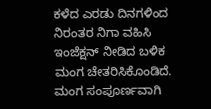ಕಳೆದ ಎರಡು ದಿನಗಳಿಂದ ನಿರಂತರ ನಿಗಾ ವಹಿಸಿ ಇಂಜೆಕ್ಷನ್ ನೀಡಿದ ಬಳಿಕ ಮಂಗ ಚೇತರಿಸಿಕೊಂಡಿದೆ. ಮಂಗ ಸಂಪೂರ್ಣವಾಗಿ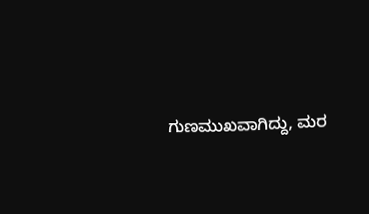ಗುಣಮುಖವಾಗಿದ್ದು, ಮರ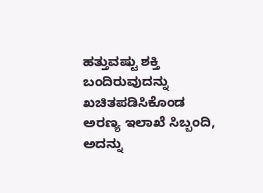ಹತ್ತುವಷ್ಟು ಶಕ್ತಿ ಬಂದಿರುವುದನ್ನು ಖಚಿತಪಡಿಸಿಕೊಂಡ ಅರಣ್ಯ ಇಲಾಖೆ ಸಿಬ್ಬಂದಿ, ಅದನ್ನು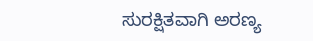ಸುರಕ್ಷಿತವಾಗಿ ಅರಣ್ಯ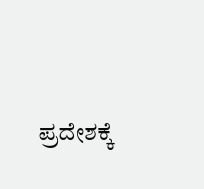ಪ್ರದೇಶಕ್ಕೆ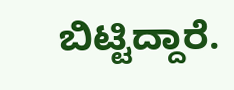ಬಿಟ್ಟಿದ್ದಾರೆ.